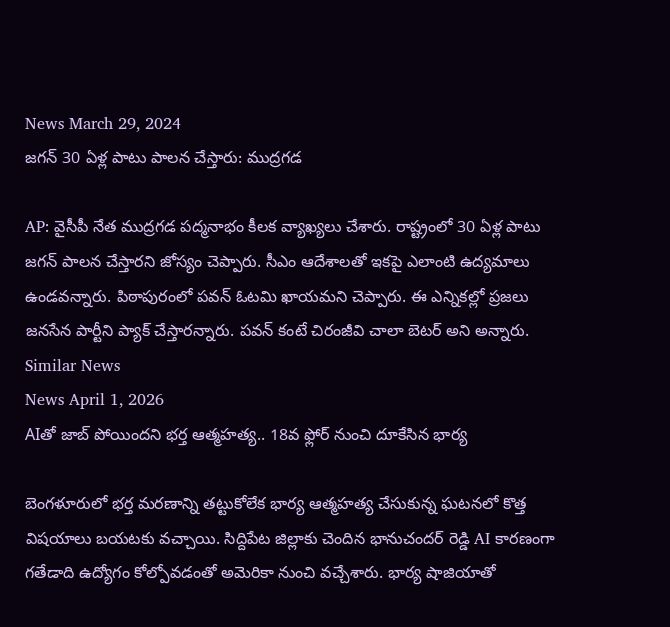News March 29, 2024
జగన్ 30 ఏళ్ల పాటు పాలన చేస్తారు: ముద్రగడ

AP: వైసీపీ నేత ముద్రగడ పద్మనాభం కీలక వ్యాఖ్యలు చేశారు. రాష్ట్రంలో 30 ఏళ్ల పాటు జగన్ పాలన చేస్తారని జోస్యం చెప్పారు. సీఎం ఆదేశాలతో ఇకపై ఎలాంటి ఉద్యమాలు ఉండవన్నారు. పిఠాపురంలో పవన్ ఓటమి ఖాయమని చెప్పారు. ఈ ఎన్నికల్లో ప్రజలు జనసేన పార్టీని ప్యాక్ చేస్తారన్నారు. పవన్ కంటే చిరంజీవి చాలా బెటర్ అని అన్నారు.
Similar News
News April 1, 2026
AIతో జాబ్ పోయిందని భర్త ఆత్మహత్య.. 18వ ఫ్లోర్ నుంచి దూకేసిన భార్య

బెంగళూరులో భర్త మరణాన్ని తట్టుకోలేక భార్య ఆత్మహత్య చేసుకున్న ఘటనలో కొత్త విషయాలు బయటకు వచ్చాయి. సిద్దిపేట జిల్లాకు చెందిన భానుచందర్ రెడ్డి AI కారణంగా గతేడాది ఉద్యోగం కోల్పోవడంతో అమెరికా నుంచి వచ్చేశారు. భార్య షాజియాతో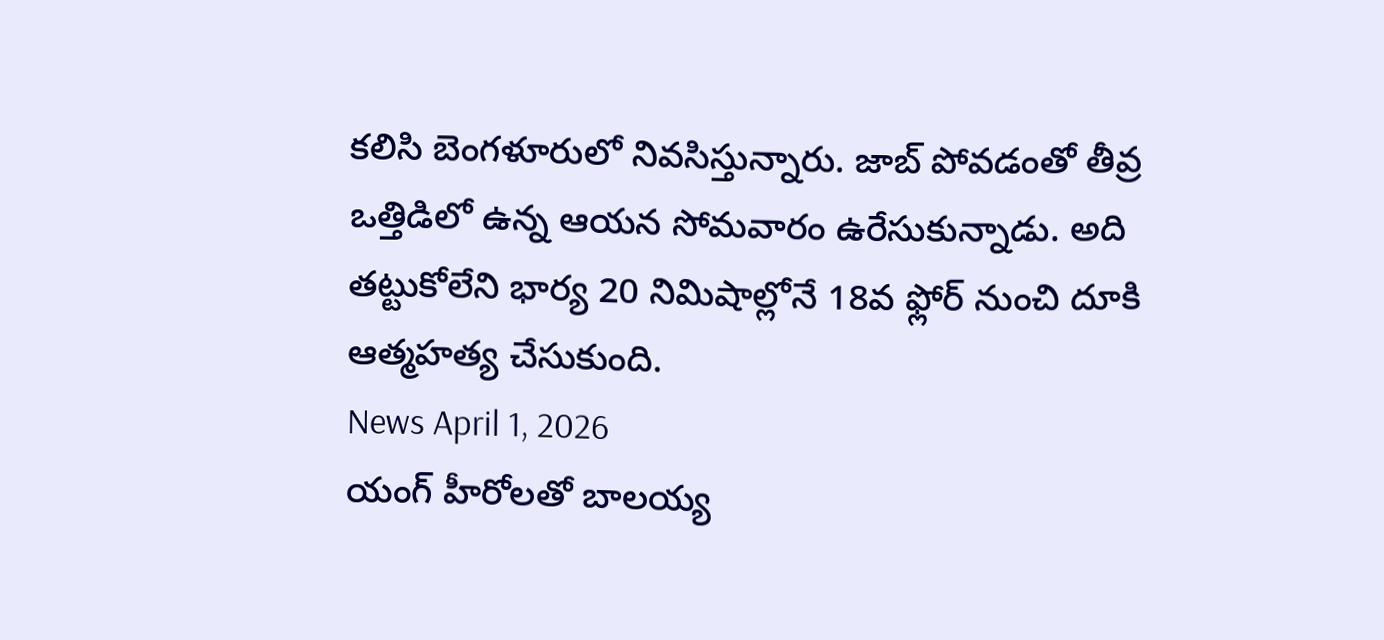కలిసి బెంగళూరులో నివసిస్తున్నారు. జాబ్ పోవడంతో తీవ్ర ఒత్తిడిలో ఉన్న ఆయన సోమవారం ఉరేసుకున్నాడు. అది తట్టుకోలేని భార్య 20 నిమిషాల్లోనే 18వ ఫ్లోర్ నుంచి దూకి ఆత్మహత్య చేసుకుంది.
News April 1, 2026
యంగ్ హీరోలతో బాలయ్య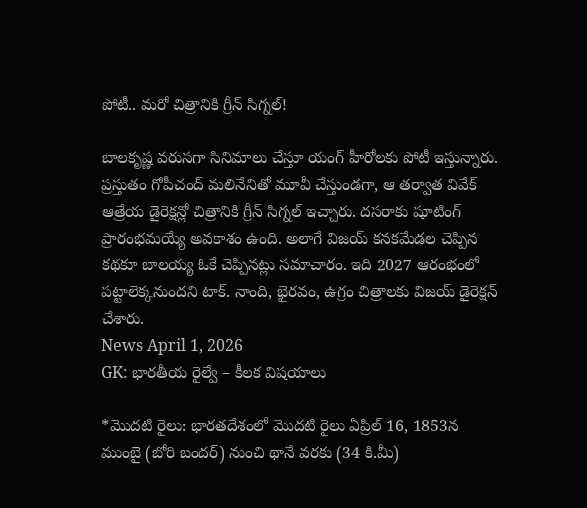పోటీ.. మరో చిత్రానికి గ్రీన్ సిగ్నల్!

బాలకృష్ణ వరుసగా సినిమాలు చేస్తూ యంగ్ హీరోలకు పోటీ ఇస్తున్నారు. ప్రస్తుతం గోపీచంద్ మలినేనితో మూవీ చేస్తుండగా, ఆ తర్వాత వివేక్ ఆత్రేయ డైరెక్షన్లో చిత్రానికి గ్రీన్ సిగ్నల్ ఇచ్చారు. దసరాకు షూటింగ్ ప్రారంభమయ్యే అవకాశం ఉంది. అలాగే విజయ్ కనకమేడల చెప్పిన కథకూ బాలయ్య ఓకే చెప్పినట్లు సమాచారం. ఇది 2027 ఆరంభంలో పట్టాలెక్కనుందని టాక్. నాంది, భైరవం, ఉగ్రం చిత్రాలకు విజయ్ డైరెక్షన్ చేశారు.
News April 1, 2026
GK: భారతీయ రైల్వే – కీలక విషయాలు

*మొదటి రైలు: భారతదేశంలో మొదటి రైలు ఏప్రిల్ 16, 1853న ముంబై (బోరి బందర్) నుంచి థానే వరకు (34 కి.మీ)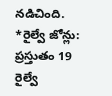నడిచింది.
*రైల్వే జోన్లు: ప్రస్తుతం 19 రైల్వే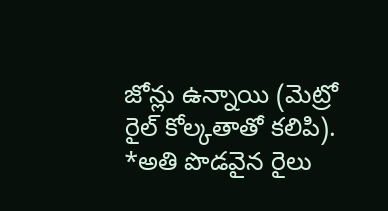జోన్లు ఉన్నాయి (మెట్రో రైల్ కోల్కతాతో కలిపి).
*అతి పొడవైన రైలు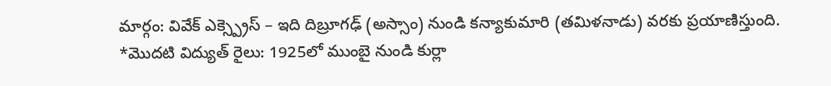మార్గం: వివేక్ ఎక్స్ప్రెస్ – ఇది దిబ్రూగఢ్ (అస్సాం) నుండి కన్యాకుమారి (తమిళనాడు) వరకు ప్రయాణిస్తుంది.
*మొదటి విద్యుత్ రైలు: 1925లో ముంబై నుండి కుర్లా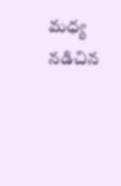మధ్య నడిచిన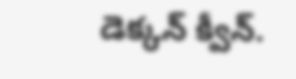డెక్కన్ క్వీన్.